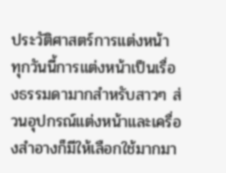ประวัติศาสตร์การแต่งหน้า
ทุกวันนี้การแต่งหน้าเป็นเรื่องธรรมดามากสำหรับสาวๆ ส่วนอุปกรณ์แต่งหน้าและเครื่องสำอางก็มีให้เลือกใช้มากมา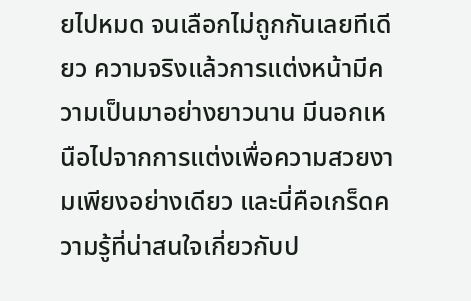ยไปหมด จนเลือกไม่ถูกกันเลยทีเดียว ความจริงแล้วการแต่งหน้ามีความเป็นมาอย่างยาวนาน มีนอกเหนือไปจากการแต่งเพื่อความสวยงามเพียงอย่างเดียว และนี่คือเกร็ดความรู้ที่น่าสนใจเกี่ยวกับป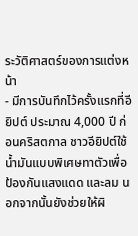ระวัติศาสตร์ของการแต่งหน้า
- มีการบันทึกไว้ครั้งแรกที่อียิปต์ ประมาณ 4,000 ปี ก่อนคริสตกาล ชาวอียิปต์ใช้น้ำมันแบบพิเศษทาตัวเพื่อป้องกันแสงแดด และลม นอกจากนั้นยังช่วยให้ผิ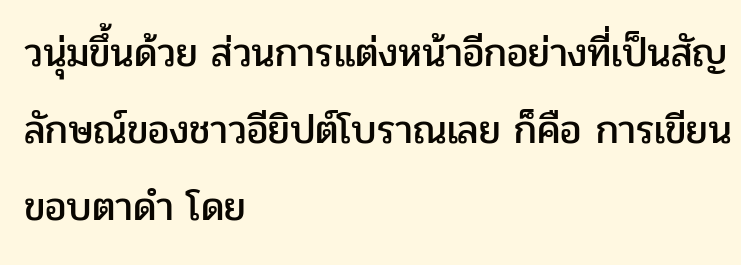วนุ่มขึ้นด้วย ส่วนการแต่งหน้าอีกอย่างที่เป็นสัญลักษณ์ของชาวอียิปต์โบราณเลย ก็คือ การเขียนขอบตาดำ โดย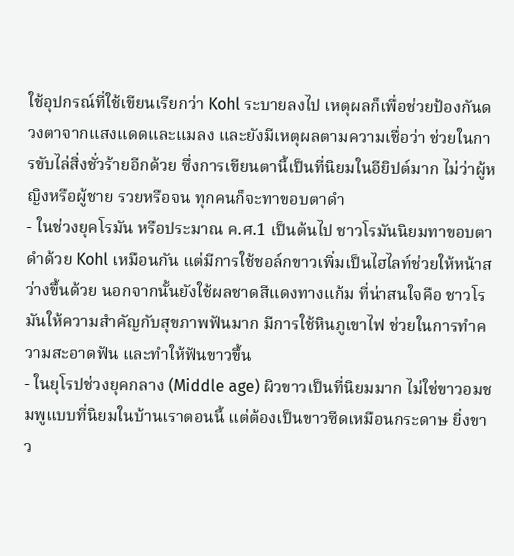ใช้อุปกรณ์ที่ใช้เขียนเรียกว่า Kohl ระบายลงไป เหตุผลก็เพื่อช่วยป้องกันดวงตาจากแสงแดดและแมลง และยังมีเหตุผลตามความเชื่อว่า ช่วยในการขับไล่สิ่งชั่วร้ายอีกด้วย ซึ่งการเขียนตานี้เป็นที่นิยมในอียิปต์มาก ไม่ว่าผู้หญิงหรือผู้ชาย รวยหรือจน ทุกคนก็จะทาขอบตาดำ
- ในช่วงยุคโรมัน หรือประมาณ ค.ศ.1 เป็นต้นไป ชาวโรมันนิยมทาขอบตาดำด้วย Kohl เหมือนกัน แต่มีการใช้ชอล์กขาวเพิ่มเป็นไฮไลท์ช่วยให้หน้าสว่างขึ้นด้วย นอกจากนั้นยังใช้ผลชาดสีแดงทางแก้ม ที่น่าสนใจคือ ชาวโรมันให้ความสำคัญกับสุขภาพฟันมาก มีการใช้หินภูเขาไฟ ช่วยในการทำความสะอาดฟัน และทำให้ฟันขาวขึ้น
- ในยุโรปช่วงยุคกลาง (Middle age) ผิวขาวเป็นที่นิยมมาก ไม่ใช่ขาวอมชมพูแบบที่นิยมในบ้านเราตอนนี้ แต่ต้องเป็นขาวซีดเหมือนกระดาษ ยิ่งขาว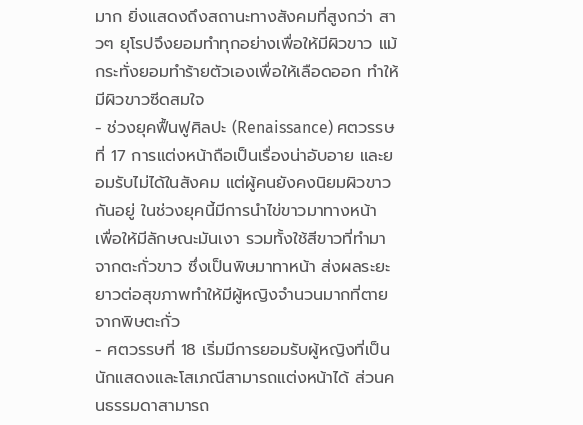มาก ยิ่งแสดงถึงสถานะทางสังคมที่สูงกว่า สาวๆ ยุโรปจึงยอมทำทุกอย่างเพื่อให้มีผิวขาว แม้กระทั่งยอมทำร้ายตัวเองเพื่อให้เลือดออก ทำให้มีผิวขาวซีดสมใจ
- ช่วงยุคฟื้นฟูศิลปะ (Renaissance) ศตวรรษที่ 17 การแต่งหน้าถือเป็นเรื่องน่าอับอาย และยอมรับไม่ได้ในสังคม แต่ผู้คนยังคงนิยมผิวขาวกันอยู่ ในช่วงยุคนี้มีการนำไข่ขาวมาทางหน้า เพื่อให้มีลักษณะมันเงา รวมทั้งใช้สีขาวที่ทำมาจากตะกั่วขาว ซึ่งเป็นพิษมาทาหน้า ส่งผลระยะยาวต่อสุขภาพทำให้มีผู้หญิงจำนวนมากที่ตายจากพิษตะกั่ว
- ศตวรรษที่ 18 เริ่มมีการยอมรับผู้หญิงที่เป็นนักแสดงและโสเภณีสามารถแต่งหน้าได้ ส่วนคนธรรมดาสามารถ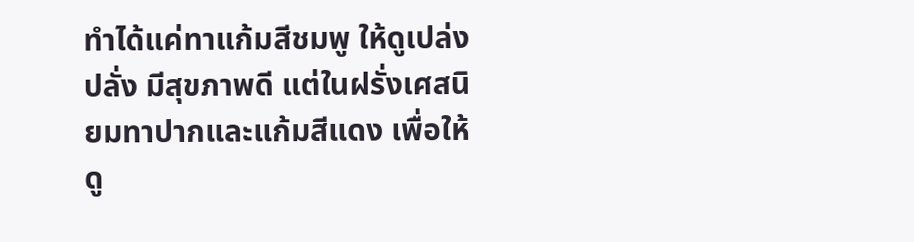ทำได้แค่ทาแก้มสีชมพู ให้ดูเปล่งปลั่ง มีสุขภาพดี แต่ในฝรั่งเศสนิยมทาปากและแก้มสีแดง เพื่อให้ดู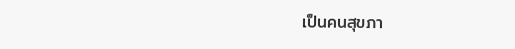เป็นคนสุขภา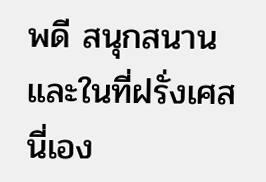พดี สนุกสนาน และในที่ฝรั่งเศสนี่เอง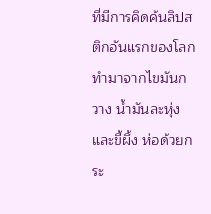ที่มีการคิดค้นลิปสติกอันแรกของโลก ทำมาจากไขมันกวาง น้ำมันละหุ่ง และขี้ผึ้ง ห่อด้วยกระ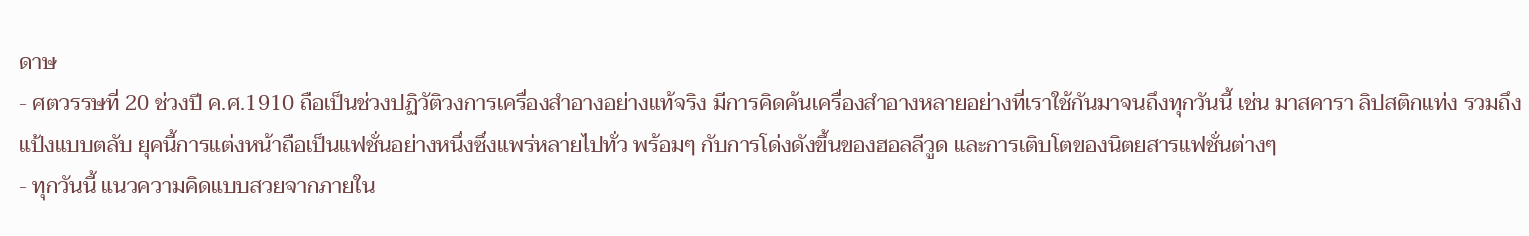ดาษ
- ศตวรรษที่ 20 ช่วงปี ค.ศ.1910 ถือเป็นช่วงปฏิวัติวงการเครื่องสำอางอย่างแท้จริง มีการคิดค้นเครื่องสำอางหลายอย่างที่เราใช้กันมาจนถึงทุกวันนี้ เช่น มาสคารา ลิปสติกแท่ง รวมถึงแป้งแบบตลับ ยุคนี้การแต่งหน้าถือเป็นแฟชั่นอย่างหนึ่งซึ่งแพร่หลายไปทั่ว พร้อมๆ กับการโด่งดังขึ้นของฮอลลีวูด และการเติบโตของนิตยสารแฟชั่นต่างๆ
- ทุกวันนี้ แนวความคิดแบบสวยจากภายใน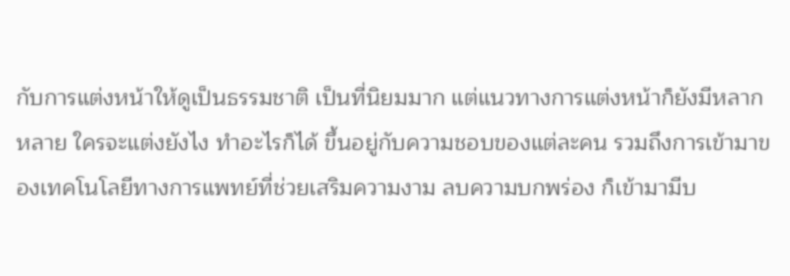กับการแต่งหน้าให้ดูเป็นธรรมชาติ เป็นที่นิยมมาก แต่แนวทางการแต่งหน้าก็ยังมีหลากหลาย ใครจะแต่งยังไง ทำอะไรก็ได้ ขึ้นอยู่กับความชอบของแต่ละคน รวมถึงการเข้ามาของเทคโนโลยีทางการแพทย์ที่ช่วยเสริมความงาม ลบความบกพร่อง ก็เข้ามามีบ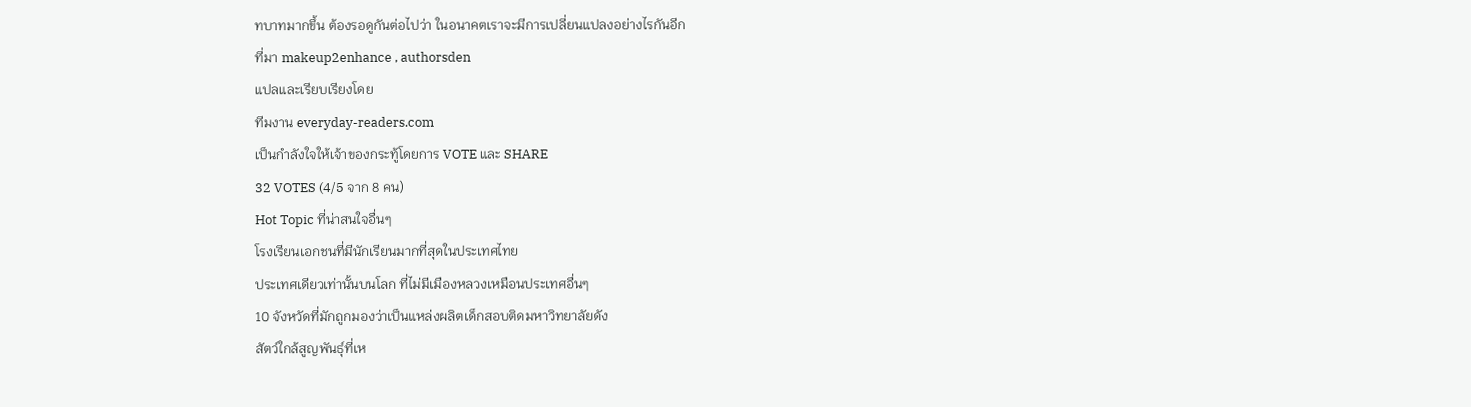ทบาทมากขึ้น ต้องรอดูกันต่อไปว่า ในอนาคตเราจะมีการเปลี่ยนแปลงอย่างไรกันอีก
ที่มา makeup2enhance , authorsden
แปลและเรียบเรียงโดย
ทีมงาน everyday-readers.com
เป็นกำลังใจให้เจ้าของกระทู้โดยการ VOTE และ SHARE
32 VOTES (4/5 จาก 8 คน)
Hot Topic ที่น่าสนใจอื่นๆ
โรงเรียนเอกชนที่มีนักเรียนมากที่สุดในประเทศไทย
ประเทศเดียวเท่านั้นบนโลก ที่ไม่มีเมืองหลวงเหมือนประเทศอื่นๆ
10 จังหวัดที่มักถูกมองว่าเป็นแหล่งผลิตเด็กสอบติดมหาวิทยาลัยดัง
สัตว์ใกล้สูญพันธุ์ที่เห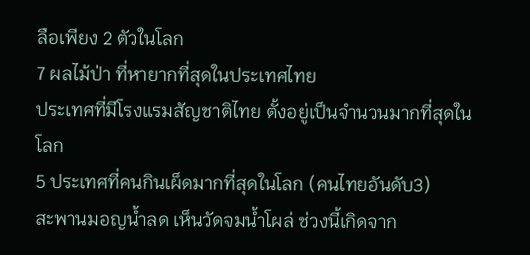ลือเพียง 2 ตัวในโลก
7 ผลไม้ป่า ที่หายากที่สุดในประเทศไทย
ประเทศที่มีโรงแรมสัญชาติไทย ตั้งอยู่เป็นจำนวนมากที่สุดในโลก
5 ประเทศที่คนกินเผ็ดมากที่สุดในโลก (คนไทยอันดับ3)
สะพานมอญน้ำลด เห็นวัดจมน้ำโผล่ ช่วงนี้เกิดจาก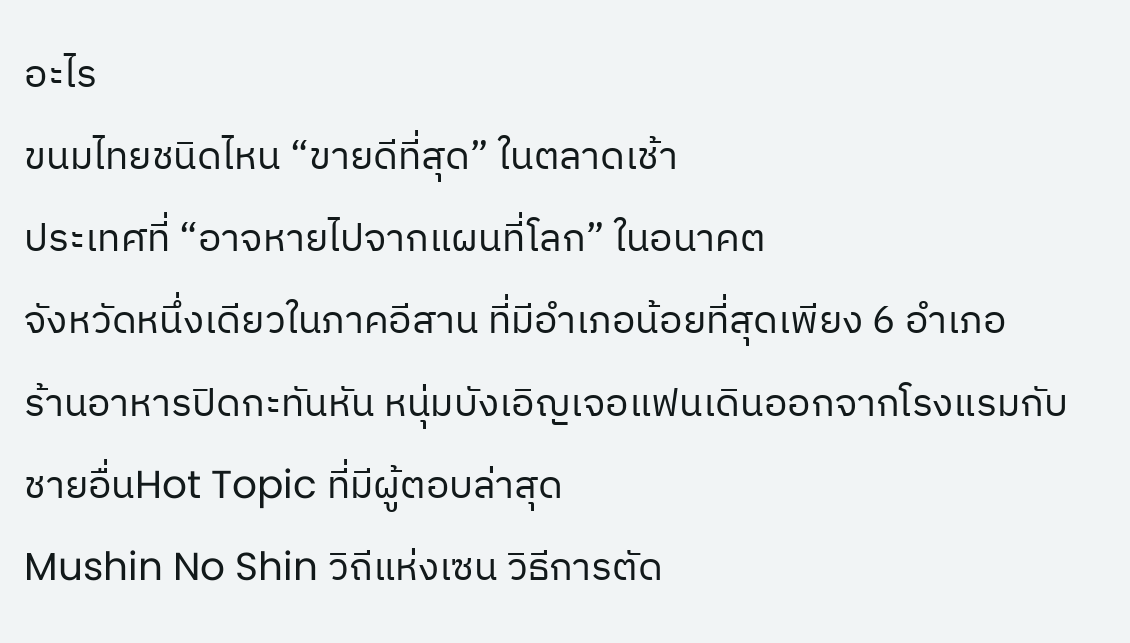อะไร
ขนมไทยชนิดไหน “ขายดีที่สุด” ในตลาดเช้า
ประเทศที่ “อาจหายไปจากแผนที่โลก” ในอนาคต
จังหวัดหนึ่งเดียวในภาคอีสาน ที่มีอำเภอน้อยที่สุดเพียง 6 อำเภอ
ร้านอาหารปิดกะทันหัน หนุ่มบังเอิญเจอแฟนเดินออกจากโรงแรมกับชายอื่นHot Topic ที่มีผู้ตอบล่าสุด
Mushin No Shin วิถีแห่งเซน วิธีการตัด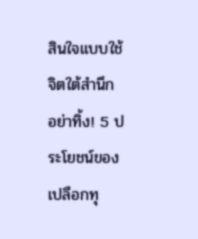สินใจแบบใช้จิตใต้สำนึก
อย่าทิ้ง! 5 ประโยชน์ของเปลือกทุ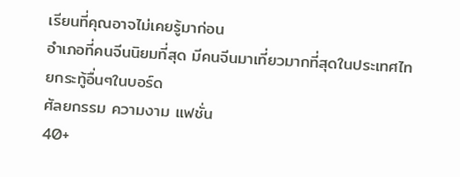เรียนที่คุณอาจไม่เคยรู้มาก่อน
อำเภอที่คนจีนนิยมที่สุด มีคนจีนมาเที่ยวมากที่สุดในประเทศไทยกระทู้อื่นๆในบอร์ด
ศัลยกรรม ความงาม แฟชั่น
40+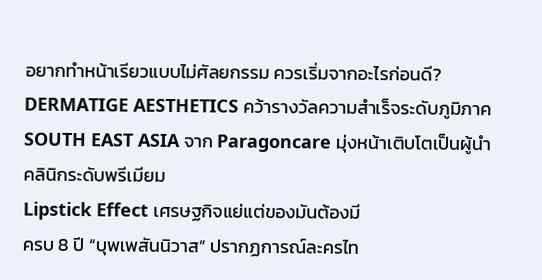อยากทำหน้าเรียวแบบไม่ศัลยกรรม ควรเริ่มจากอะไรก่อนดี?
DERMATIGE AESTHETICS คว้ารางวัลความสำเร็จระดับภูมิภาค SOUTH EAST ASIA จาก Paragoncare มุ่งหน้าเติบโตเป็นผู้นำคลินิกระดับพรีเมียม
Lipstick Effect เศรษฐกิจแย่แต่ของมันต้องมี
ครบ 8 ปี “บุพเพสันนิวาส” ปรากฏการณ์ละครไท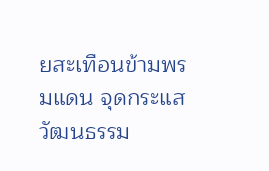ยสะเทือนข้ามพรมแดน จุดกระแสวัฒนธรรม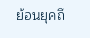ย้อนยุคถึ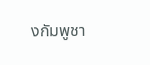งกัมพูชา